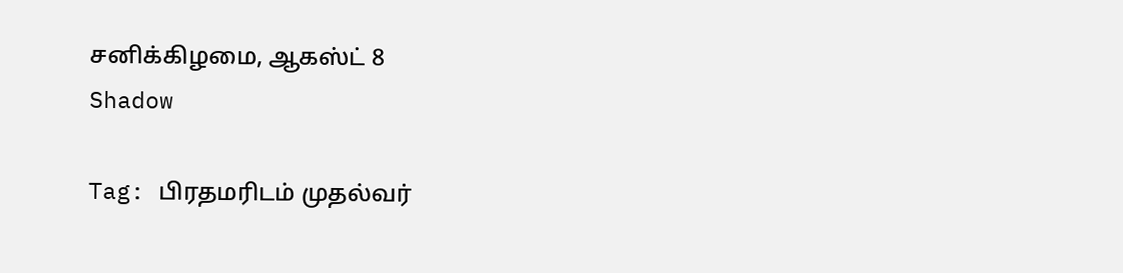சனிக்கிழமை, ஆகஸ்ட் 8
Shadow

Tag: பிரதமரிடம் முதல்வர்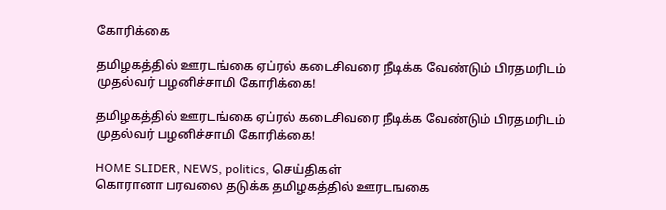கோரிக்கை

தமிழகத்தில் ஊரடங்கை ஏப்ரல் கடைசிவரை நீடிக்க வேண்டும் பிரதமரிடம் முதல்வர் பழனிச்சாமி கோரிக்கை!

தமிழகத்தில் ஊரடங்கை ஏப்ரல் கடைசிவரை நீடிக்க வேண்டும் பிரதமரிடம் முதல்வர் பழனிச்சாமி கோரிக்கை!

HOME SLIDER, NEWS, politics, செய்திகள்
கொரானா பரவலை தடுக்க தமிழகத்தில் ஊரடஙகை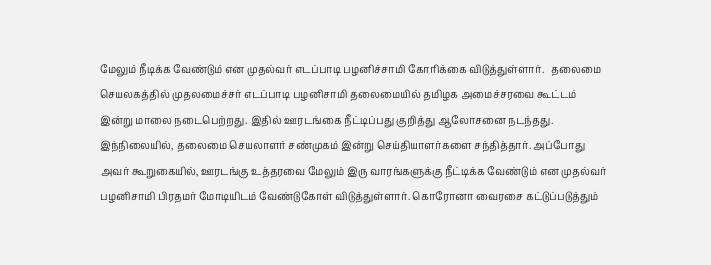மேலும் நீடிக்க வேண்டும் என முதல்வர் எடப்பாடி பழனிச்சாமி கோரிக்கை விடுத்துள்ளார்.   தலைமை செயலகத்தில் முதலமைச்சர் எடப்பாடி பழனிசாமி தலைமையில் தமிழக அமைச்சரவை கூட்டம் இன்று மாலை நடைபெற்றது. இதில் ஊரடங்கை நீட்டிப்பது குறித்து ஆலோசனை நடந்தது. இந்நிலையில், தலைமை செயலாளர் சண்முகம் இன்று செய்தியாளர்களை சந்தித்தார். அப்போது அவர் கூறுகையில், ஊரடங்கு உத்தரவை மேலும் இரு வாரங்களுக்கு நீட்டிக்க வேண்டும் என முதல்வர் பழனிசாமி பிரதமர் மோடியிடம் வேண்டுகோள் விடுத்துள்ளார். கொரோனா வைரசை கட்டுப்படுத்தும்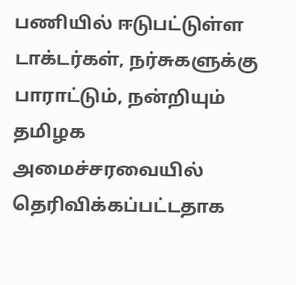பணியில் ஈடுபட்டுள்ள டாக்டர்கள், நர்சுகளுக்கு பாராட்டும், நன்றியும் தமிழக அமைச்சரவையில் தெரிவிக்கப்பட்டதாக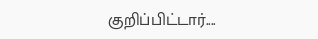குறிப்பிட்டார்....